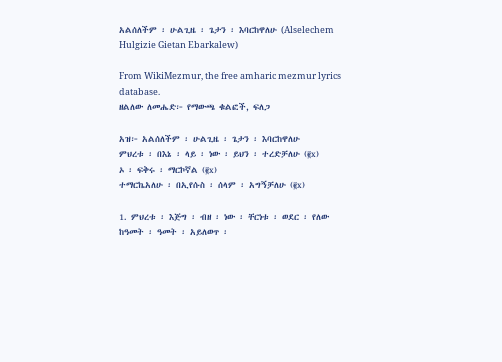አልሰለችም ፡ ሁልጊዜ ፡ ጌታን ፡ እባርከዋለሁ (Alselechem Hulgizie Gietan Ebarkalew)

From WikiMezmur, the free amharic mezmur lyrics database.
ዘልለው ለመሔድ፦ የማውጫ ቁልፎች, ፍለጋ

አዝ፦ አልሰለችም ፡ ሁልጊዜ ፡ ጌታን ፡ እባርከዋለሁ
ምህረቱ ፡ በእኔ ፡ ላይ ፡ ነው ፡ ይህን ፡ ተረድቻለሁ (፪x)
ኦ ፡ ፍቅሩ ፡ ማርኮኛል (፪x)
ተማርኬአለሁ ፡ በኢየሱስ ፡ ሰላም ፡ አግኝቻለሁ (፪x)

1. ምህረቱ ፡ እጅግ ፡ ብዘ ፡ ነው ፡ ቸርነቱ ፡ ወደር ፡ የለው
ከዓመት ፡ ዓመት ፡ አይለወጥ ፡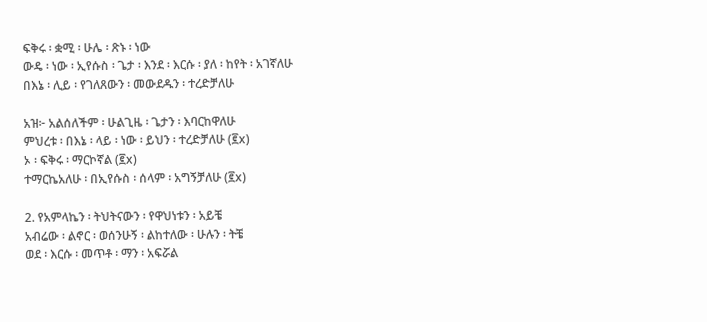ፍቅሩ ፡ ቋሚ ፡ ሁሌ ፡ ጽኑ ፡ ነው
ውዴ ፡ ነው ፡ ኢየሱስ ፡ ጌታ ፡ እንደ ፡ እርሱ ፡ ያለ ፡ ከየት ፡ አገኛለሁ
በእኔ ፡ ሊይ ፡ የገለጸውን ፡ መውደዱን ፡ ተረድቻለሁ

አዝ፦ አልሰለችም ፡ ሁልጊዜ ፡ ጌታን ፡ እባርከዋለሁ
ምህረቱ ፡ በእኔ ፡ ላይ ፡ ነው ፡ ይህን ፡ ተረድቻለሁ (፪x)
ኦ ፡ ፍቅሩ ፡ ማርኮኛል (፪x)
ተማርኬአለሁ ፡ በኢየሱስ ፡ ሰላም ፡ አግኝቻለሁ (፪x)

2. የአምላኬን ፡ ትህትናውን ፡ የዋህነቱን ፡ አይቼ
አብሬው ፡ ልኖር ፡ ወሰንሁኝ ፡ ልከተለው ፡ ሁሉን ፡ ትቼ
ወደ ፡ እርሱ ፡ መጥቶ ፡ ማን ፡ አፍሯል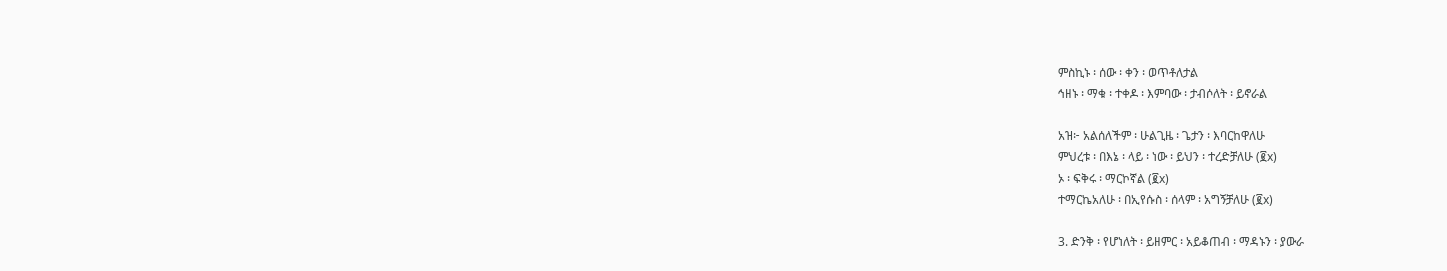ምስኪኑ ፡ ሰው ፡ ቀን ፡ ወጥቶለታል
ኅዘኑ ፡ ማቁ ፡ ተቀዶ ፡ እምባው ፡ ታብሶለት ፡ ይኖራል

አዝ፦ አልሰለችም ፡ ሁልጊዜ ፡ ጌታን ፡ እባርከዋለሁ
ምህረቱ ፡ በእኔ ፡ ላይ ፡ ነው ፡ ይህን ፡ ተረድቻለሁ (፪x)
ኦ ፡ ፍቅሩ ፡ ማርኮኛል (፪x)
ተማርኬአለሁ ፡ በኢየሱስ ፡ ሰላም ፡ አግኝቻለሁ (፪x)

3. ድንቅ ፡ የሆነለት ፡ ይዘምር ፡ አይቆጠብ ፡ ማዳኑን ፡ ያውራ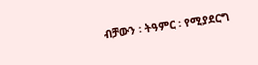ብቻውን ፡ ትዓምር ፡ የሚያደርግ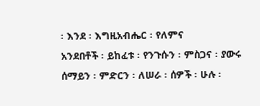፡ እንደ ፡ እግዚአብሔር ፡ የለምና
አንደበቶች ፡ ይከፈቱ ፡ የንጉሱን ፡ ምስጋና ፡ ያውሩ
ሰማይን ፡ ምድርን ፡ ለሠራ ፡ ሰዎች ፡ ሁሉ ፡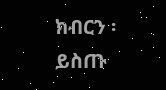ክብርን ፡ ይስጡ